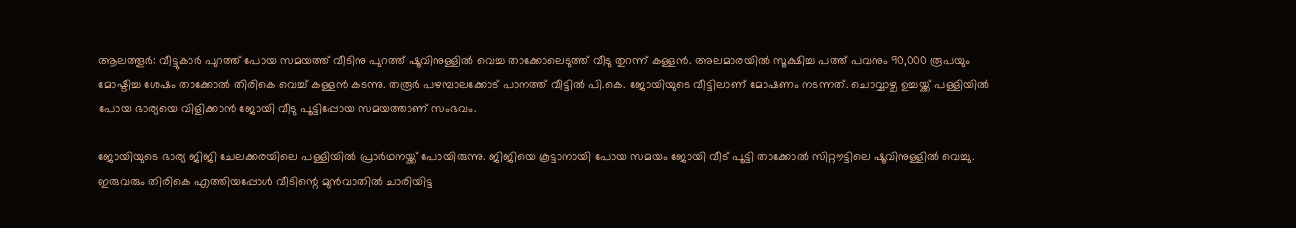ആലത്തൂര്‍: വീട്ടുകാര്‍ പുറത്ത് പോയ സമയത്ത് വീടിനു പുറത്ത് ഷൂവിനുള്ളില്‍ വെച്ച താക്കോലെടുത്ത് വീടു തുറന്ന് കള്ളന്‍. അലമാരയില്‍ സൂക്ഷിച്ച പത്ത് പവനും 90,000 രൂപയും മോഷ്ടിച്ച ശേഷം താക്കോല്‍ തിരികെ വെച്ച് കള്ളന്‍ കടന്നു. തരൂര്‍ പഴമ്പാലക്കോട് പാനത്ത് വീട്ടില്‍ പി.കെ. ജോയിയുടെ വീട്ടിലാണ് മോഷണം നടന്നത്. ചൊവ്വാഴ്ച ഉച്ചയ്ക്ക് പള്ളിയില്‍ പോയ ഭാര്യയെ വിളിക്കാന്‍ ജോയി വീടു പൂട്ടിപ്പോയ സമയത്താണ് സംഭവം.

ജോയിയുടെ ഭാര്യ ജിജി ചേലക്കരയിലെ പള്ളിയില്‍ പ്രാര്‍ഥനയ്ക്ക് പോയിരുന്നു. ജിജിയെ കൂട്ടാനായി പോയ സമയം ജോയി വീട് പൂട്ടി താക്കോല്‍ സിറ്റൗട്ടിലെ ഷൂവിനുള്ളില്‍ വെച്ചു. ഇരുവരും തിരികെ എത്തിയപ്പോള്‍ വീടിന്റെ മുന്‍വാതില്‍ ചാരിയിട്ട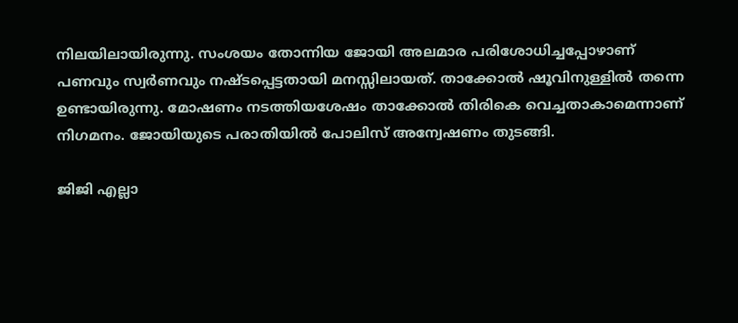നിലയിലായിരുന്നു. സംശയം തോന്നിയ ജോയി അലമാര പരിശോധിച്ചപ്പോഴാണ് പണവും സ്വര്‍ണവും നഷ്ടപ്പെട്ടതായി മനസ്സിലായത്. താക്കോല്‍ ഷൂവിനുള്ളില്‍ തന്നെ ഉണ്ടായിരുന്നു. മോഷണം നടത്തിയശേഷം താക്കോല്‍ തിരികെ വെച്ചതാകാമെന്നാണ് നിഗമനം. ജോയിയുടെ പരാതിയില്‍ പോലിസ് അന്വേഷണം തുടങ്ങി.

ജിജി എല്ലാ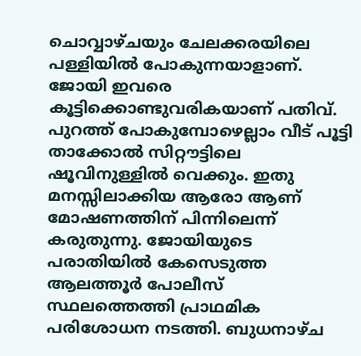ചൊവ്വാഴ്ചയും ചേലക്കരയിലെ പള്ളിയില്‍ പോകുന്നയാളാണ്. ജോയി ഇവരെ കൂട്ടിക്കൊണ്ടുവരികയാണ് പതിവ്. പുറത്ത് പോകുമ്പോഴെല്ലാം വീട് പൂട്ടി താക്കോല്‍ സിറ്റൗട്ടിലെ ഷൂവിനുള്ളില്‍ വെക്കും. ഇതു മനസ്സിലാക്കിയ ആരോ ആണ് മോഷണത്തിന് പിന്നിലെന്ന് കരുതുന്നു. ജോയിയുടെ പരാതിയില്‍ കേസെടുത്ത ആലത്തൂര്‍ പോലീസ് സ്ഥലത്തെത്തി പ്രാഥമിക പരിശോധന നടത്തി. ബുധനാഴ്ച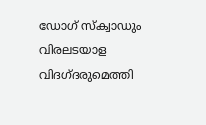ഡോഗ് സ്‌ക്വാഡും വിരലടയാള വിദഗ്ദരുമെത്തി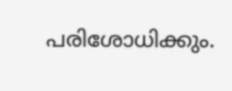പരിശോധിക്കും.